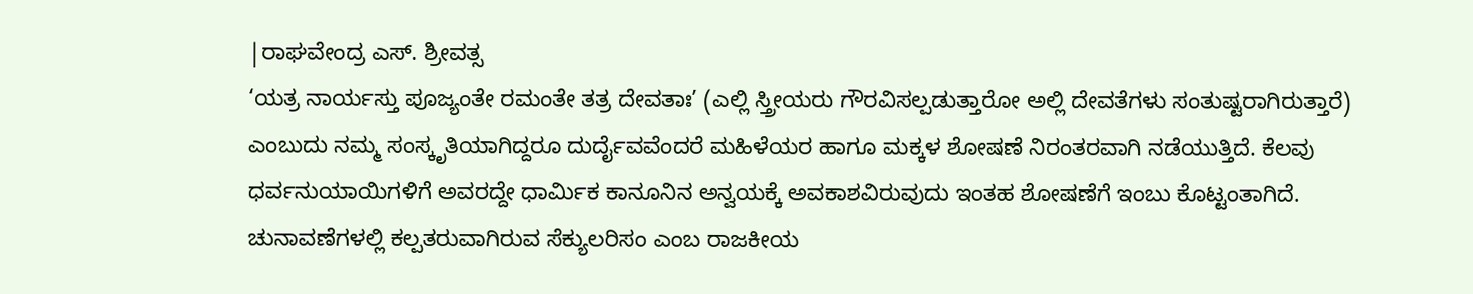|ರಾಘವೇಂದ್ರ ಎಸ್. ಶ್ರೀವತ್ಸ
‘ಯತ್ರ ನಾರ್ಯಸ್ತು ಪೂಜ್ಯಂತೇ ರಮಂತೇ ತತ್ರ ದೇವತಾಃ’ (ಎಲ್ಲಿ ಸ್ತ್ರೀಯರು ಗೌರವಿಸಲ್ಪಡುತ್ತಾರೋ ಅಲ್ಲಿ ದೇವತೆಗಳು ಸಂತುಷ್ಟರಾಗಿರುತ್ತಾರೆ) ಎಂಬುದು ನಮ್ಮ ಸಂಸ್ಕೃತಿಯಾಗಿದ್ದರೂ ದುರ್ದೈವವೆಂದರೆ ಮಹಿಳೆಯರ ಹಾಗೂ ಮಕ್ಕಳ ಶೋಷಣೆ ನಿರಂತರವಾಗಿ ನಡೆಯುತ್ತಿದೆ. ಕೆಲವು ಧರ್ವನುಯಾಯಿಗಳಿಗೆ ಅವರದ್ದೇ ಧಾರ್ವಿುಕ ಕಾನೂನಿನ ಅನ್ವಯಕ್ಕೆ ಅವಕಾಶವಿರುವುದು ಇಂತಹ ಶೋಷಣೆಗೆ ಇಂಬು ಕೊಟ್ಟಂತಾಗಿದೆ. ಚುನಾವಣೆಗಳಲ್ಲಿ ಕಲ್ಪತರುವಾಗಿರುವ ಸೆಕ್ಯುಲರಿಸಂ ಎಂಬ ರಾಜಕೀಯ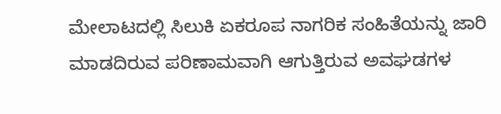ಮೇಲಾಟದಲ್ಲಿ ಸಿಲುಕಿ ಏಕರೂಪ ನಾಗರಿಕ ಸಂಹಿತೆಯನ್ನು ಜಾರಿ ಮಾಡದಿರುವ ಪರಿಣಾಮವಾಗಿ ಆಗುತ್ತಿರುವ ಅವಘಡಗಳ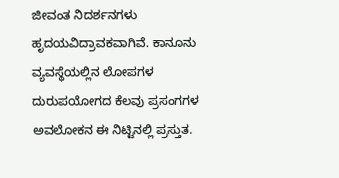ಜೀವಂತ ನಿದರ್ಶನಗಳು ಹೃದಯವಿದ್ರಾವಕವಾಗಿವೆ. ಕಾನೂನು ವ್ಯವಸ್ಥೆಯಲ್ಲಿನ ಲೋಪಗಳ ದುರುಪಯೋಗದ ಕೆಲವು ಪ್ರಸಂಗಗಳ ಅವಲೋಕನ ಈ ನಿಟ್ಟಿನಲ್ಲಿ ಪ್ರಸ್ತುತ.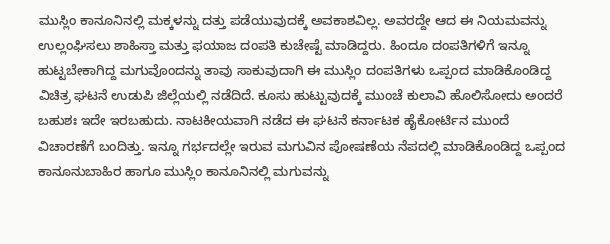ಮುಸ್ಲಿಂ ಕಾನೂನಿನಲ್ಲಿ ಮಕ್ಕಳನ್ನು ದತ್ತು ಪಡೆಯುವುದಕ್ಕೆ ಅವಕಾಶವಿಲ್ಲ. ಅವರದ್ದೇ ಆದ ಈ ನಿಯಮವನ್ನು ಉಲ್ಲಂಘಿಸಲು ಶಾಹಿಸ್ತಾ ಮತ್ತು ಫಯಾಜ ದಂಪತಿ ಕುಚೇಷ್ಟೆ ಮಾಡಿದ್ದರು. ಹಿಂದೂ ದಂಪತಿಗಳಿಗೆ ಇನ್ನೂ ಹುಟ್ಟಬೇಕಾಗಿದ್ದ ಮಗುವೊಂದನ್ನು ತಾವು ಸಾಕುವುದಾಗಿ ಈ ಮುಸ್ಲಿಂ ದಂಪತಿಗಳು ಒಪ್ಪಂದ ಮಾಡಿಕೊಂಡಿದ್ದ ವಿಚಿತ್ರ ಘಟನೆ ಉಡುಪಿ ಜಿಲ್ಲೆಯಲ್ಲಿ ನಡೆದಿದೆ. ಕೂಸು ಹುಟ್ಟುವುದಕ್ಕೆ ಮುಂಚೆ ಕುಲಾವಿ ಹೊಲಿಸೋದು ಅಂದರೆ ಬಹುಶಃ ಇದೇ ಇರಬಹುದು. ನಾಟಕೀಯವಾಗಿ ನಡೆದ ಈ ಘಟನೆ ಕರ್ನಾಟಕ ಹೈಕೋರ್ಟಿನ ಮುಂದೆ ವಿಚಾರಣೆಗೆ ಬಂದಿತ್ತು. ಇನ್ನೂ ಗರ್ಭದಲ್ಲೇ ಇರುವ ಮಗುವಿನ ಪೋಷಣೆಯ ನೆಪದಲ್ಲಿ ಮಾಡಿಕೊಂಡಿದ್ದ ಒಪ್ಪಂದ ಕಾನೂನುಬಾಹಿರ ಹಾಗೂ ಮುಸ್ಲಿಂ ಕಾನೂನಿನಲ್ಲಿ ಮಗುವನ್ನು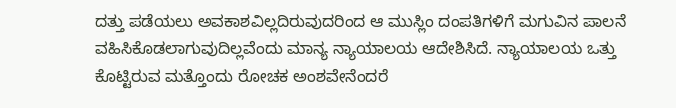ದತ್ತು ಪಡೆಯಲು ಅವಕಾಶವಿಲ್ಲದಿರುವುದರಿಂದ ಆ ಮುಸ್ಲಿಂ ದಂಪತಿಗಳಿಗೆ ಮಗುವಿನ ಪಾಲನೆ ವಹಿಸಿಕೊಡಲಾಗುವುದಿಲ್ಲವೆಂದು ಮಾನ್ಯ ನ್ಯಾಯಾಲಯ ಆದೇಶಿಸಿದೆ. ನ್ಯಾಯಾಲಯ ಒತ್ತು ಕೊಟ್ಟಿರುವ ಮತ್ತೊಂದು ರೋಚಕ ಅಂಶವೇನೆಂದರೆ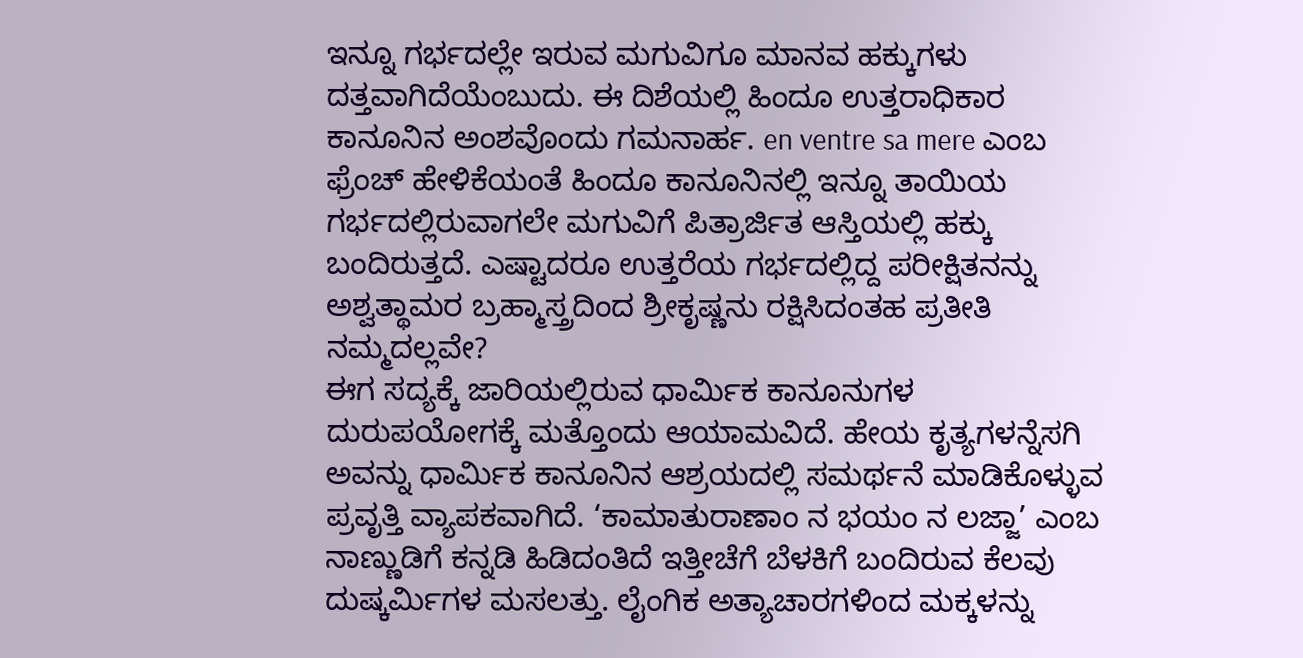ಇನ್ನೂ ಗರ್ಭದಲ್ಲೇ ಇರುವ ಮಗುವಿಗೂ ಮಾನವ ಹಕ್ಕುಗಳು ದತ್ತವಾಗಿದೆಯೆಂಬುದು. ಈ ದಿಶೆಯಲ್ಲಿ ಹಿಂದೂ ಉತ್ತರಾಧಿಕಾರ ಕಾನೂನಿನ ಅಂಶವೊಂದು ಗಮನಾರ್ಹ. en ventre sa mere ಎಂಬ ಫ್ರೆಂಚ್ ಹೇಳಿಕೆಯಂತೆ ಹಿಂದೂ ಕಾನೂನಿನಲ್ಲಿ ಇನ್ನೂ ತಾಯಿಯ ಗರ್ಭದಲ್ಲಿರುವಾಗಲೇ ಮಗುವಿಗೆ ಪಿತ್ರಾರ್ಜಿತ ಆಸ್ತಿಯಲ್ಲಿ ಹಕ್ಕು ಬಂದಿರುತ್ತದೆ. ಎಷ್ಟಾದರೂ ಉತ್ತರೆಯ ಗರ್ಭದಲ್ಲಿದ್ದ ಪರೀಕ್ಷಿತನನ್ನು ಅಶ್ವತ್ಥಾಮರ ಬ್ರಹ್ಮಾಸ್ತ್ರದಿಂದ ಶ್ರೀಕೃಷ್ಣನು ರಕ್ಷಿಸಿದಂತಹ ಪ್ರತೀತಿ ನಮ್ಮದಲ್ಲವೇ?
ಈಗ ಸದ್ಯಕ್ಕೆ ಜಾರಿಯಲ್ಲಿರುವ ಧಾರ್ವಿುಕ ಕಾನೂನುಗಳ ದುರುಪಯೋಗಕ್ಕೆ ಮತ್ತೊಂದು ಆಯಾಮವಿದೆ. ಹೇಯ ಕೃತ್ಯಗಳನ್ನೆಸಗಿ ಅವನ್ನು ಧಾರ್ವಿುಕ ಕಾನೂನಿನ ಆಶ್ರಯದಲ್ಲಿ ಸಮರ್ಥನೆ ಮಾಡಿಕೊಳ್ಳುವ ಪ್ರವೃತ್ತಿ ವ್ಯಾಪಕವಾಗಿದೆ. ‘ಕಾಮಾತುರಾಣಾಂ ನ ಭಯಂ ನ ಲಜ್ಜಾ’ ಎಂಬ ನಾಣ್ಣುಡಿಗೆ ಕನ್ನಡಿ ಹಿಡಿದಂತಿದೆ ಇತ್ತೀಚೆಗೆ ಬೆಳಕಿಗೆ ಬಂದಿರುವ ಕೆಲವು ದುಷ್ಕರ್ವಿುಗಳ ಮಸಲತ್ತು. ಲೈಂಗಿಕ ಅತ್ಯಾಚಾರಗಳಿಂದ ಮಕ್ಕಳನ್ನು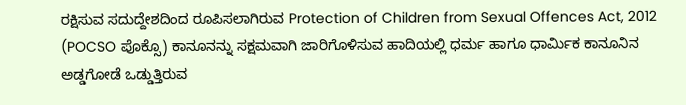ರಕ್ಷಿಸುವ ಸದುದ್ದೇಶದಿಂದ ರೂಪಿಸಲಾಗಿರುವ Protection of Children from Sexual Offences Act, 2012 (POCSO ಪೊಕ್ಸೊ) ಕಾನೂನನ್ನು ಸಕ್ಷಮವಾಗಿ ಜಾರಿಗೊಳಿಸುವ ಹಾದಿಯಲ್ಲಿ ಧರ್ಮ ಹಾಗೂ ಧಾರ್ವಿುಕ ಕಾನೂನಿನ ಅಡ್ಡಗೋಡೆ ಒಡ್ಡುತ್ತಿರುವ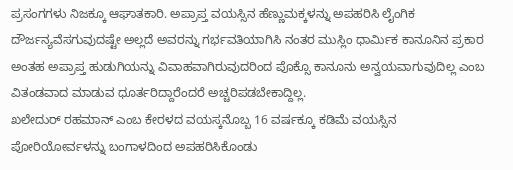ಪ್ರಸಂಗಗಳು ನಿಜಕ್ಕೂ ಆಘಾತಕಾರಿ. ಅಪ್ರಾಪ್ತ ವಯಸ್ಸಿನ ಹೆಣ್ಣುಮಕ್ಕಳನ್ನು ಅಪಹರಿಸಿ ಲೈಂಗಿಕ ದೌರ್ಜನ್ಯವೆಸಗುವುದಷ್ಟೇ ಅಲ್ಲದೆ ಅವರನ್ನು ಗರ್ಭವತಿಯಾಗಿಸಿ ನಂತರ ಮುಸ್ಲಿಂ ಧಾರ್ವಿುಕ ಕಾನೂನಿನ ಪ್ರಕಾರ ಅಂತಹ ಅಪ್ರಾಪ್ತ ಹುಡುಗಿಯನ್ನು ವಿವಾಹವಾಗಿರುವುದರಿಂದ ಪೊಕ್ಸೊ ಕಾನೂನು ಅನ್ವಯವಾಗುವುದಿಲ್ಲ ಎಂಬ ವಿತಂಡವಾದ ಮಾಡುವ ಧೂರ್ತರಿದ್ದಾರೆಂದರೆ ಅಚ್ಚರಿಪಡಬೇಕಾದ್ದಿಲ್ಲ.
ಖಲೇದುರ್ ರಹಮಾನ್ ಎಂಬ ಕೇರಳದ ವಯಸ್ಕನೊಬ್ಬ 16 ವರ್ಷಕ್ಕೂ ಕಡಿಮೆ ವಯಸ್ಸಿನ ಪೋರಿಯೋರ್ವಳನ್ನು ಬಂಗಾಳದಿಂದ ಅಪಹರಿಸಿಕೊಂಡು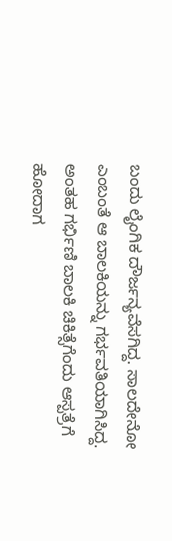ಬಂದು ಲೈಂಗಿಕ ದೌರ್ಜನ್ಯವೆಸಗಿದ್ದ. ಸಾಲದೇನೋ ಎಂಬಂತೆ ಆ ಬಾಲಕಿಯನ್ನು ಗರ್ಭವತಿಯಾಗಿಸಿದ್ದ. ಅಂತಹ ಗರ್ಭಿಣಿ ಬಾಲಕಿ ಚಿಕಿತ್ಸೆಗೆಂದು ಆಸ್ಪತ್ರೆಗೆ ಹೋದಾಗ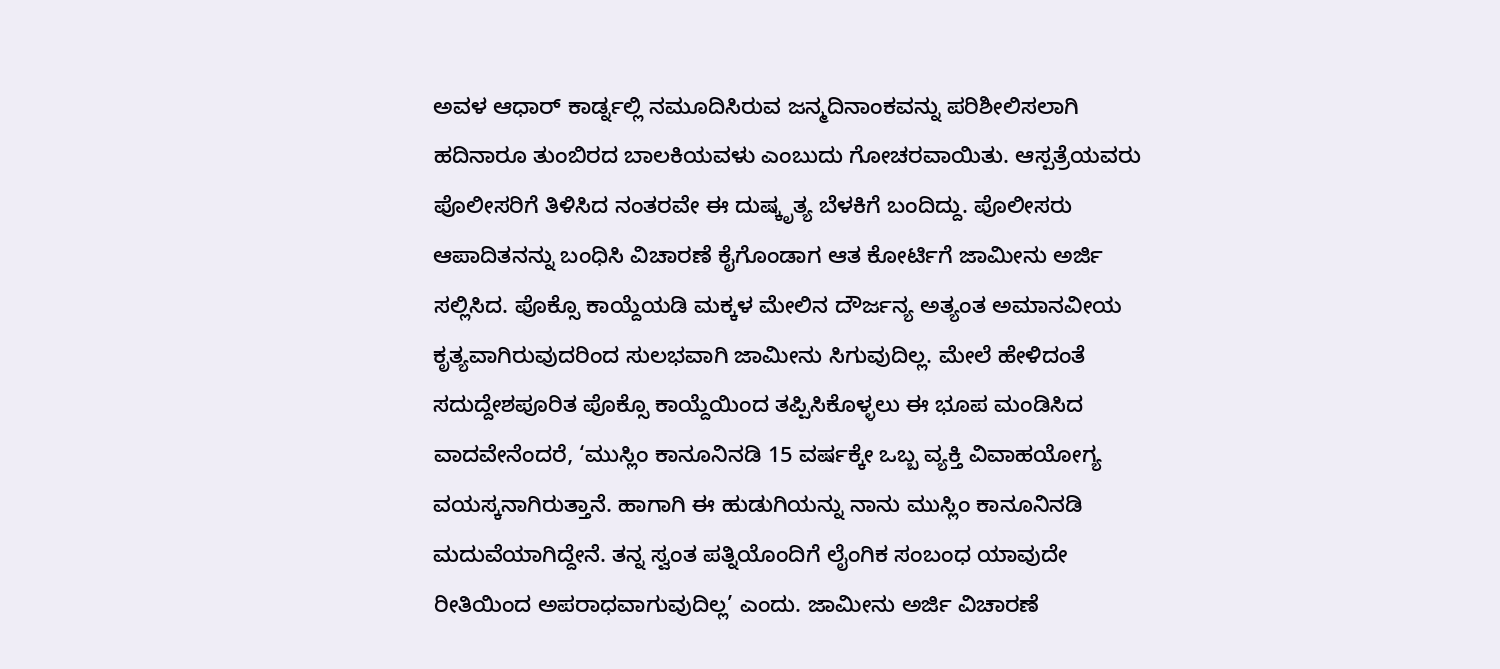ಅವಳ ಆಧಾರ್ ಕಾರ್ಡ್ನಲ್ಲಿ ನಮೂದಿಸಿರುವ ಜನ್ಮದಿನಾಂಕವನ್ನು ಪರಿಶೀಲಿಸಲಾಗಿ ಹದಿನಾರೂ ತುಂಬಿರದ ಬಾಲಕಿಯವಳು ಎಂಬುದು ಗೋಚರವಾಯಿತು. ಆಸ್ಪತ್ರೆಯವರು ಪೊಲೀಸರಿಗೆ ತಿಳಿಸಿದ ನಂತರವೇ ಈ ದುಷ್ಕೃತ್ಯ ಬೆಳಕಿಗೆ ಬಂದಿದ್ದು. ಪೊಲೀಸರು ಆಪಾದಿತನನ್ನು ಬಂಧಿಸಿ ವಿಚಾರಣೆ ಕೈಗೊಂಡಾಗ ಆತ ಕೋರ್ಟಿಗೆ ಜಾಮೀನು ಅರ್ಜಿ ಸಲ್ಲಿಸಿದ. ಪೊಕ್ಸೊ ಕಾಯ್ದೆಯಡಿ ಮಕ್ಕಳ ಮೇಲಿನ ದೌರ್ಜನ್ಯ ಅತ್ಯಂತ ಅಮಾನವೀಯ ಕೃತ್ಯವಾಗಿರುವುದರಿಂದ ಸುಲಭವಾಗಿ ಜಾಮೀನು ಸಿಗುವುದಿಲ್ಲ. ಮೇಲೆ ಹೇಳಿದಂತೆ ಸದುದ್ದೇಶಪೂರಿತ ಪೊಕ್ಸೊ ಕಾಯ್ದೆಯಿಂದ ತಪ್ಪಿಸಿಕೊಳ್ಳಲು ಈ ಭೂಪ ಮಂಡಿಸಿದ ವಾದವೇನೆಂದರೆ, ‘ಮುಸ್ಲಿಂ ಕಾನೂನಿನಡಿ 15 ವರ್ಷಕ್ಕೇ ಒಬ್ಬ ವ್ಯಕ್ತಿ ವಿವಾಹಯೋಗ್ಯ ವಯಸ್ಕನಾಗಿರುತ್ತಾನೆ. ಹಾಗಾಗಿ ಈ ಹುಡುಗಿಯನ್ನು ನಾನು ಮುಸ್ಲಿಂ ಕಾನೂನಿನಡಿ ಮದುವೆಯಾಗಿದ್ದೇನೆ. ತನ್ನ ಸ್ವಂತ ಪತ್ನಿಯೊಂದಿಗೆ ಲೈಂಗಿಕ ಸಂಬಂಧ ಯಾವುದೇ ರೀತಿಯಿಂದ ಅಪರಾಧವಾಗುವುದಿಲ್ಲ’ ಎಂದು. ಜಾಮೀನು ಅರ್ಜಿ ವಿಚಾರಣೆ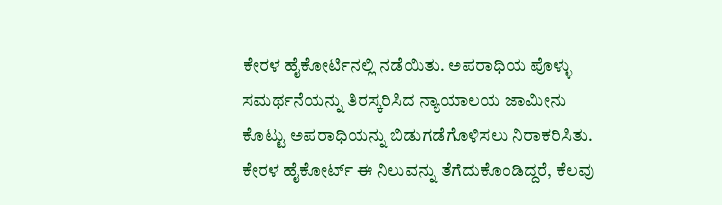ಕೇರಳ ಹೈಕೋರ್ಟಿನಲ್ಲಿ ನಡೆಯಿತು. ಅಪರಾಧಿಯ ಪೊಳ್ಳು ಸಮರ್ಥನೆಯನ್ನು ತಿರಸ್ಕರಿಸಿದ ನ್ಯಾಯಾಲಯ ಜಾಮೀನು ಕೊಟ್ಟು ಅಪರಾಧಿಯನ್ನು ಬಿಡುಗಡೆಗೊಳಿಸಲು ನಿರಾಕರಿಸಿತು. ಕೇರಳ ಹೈಕೋರ್ಟ್ ಈ ನಿಲುವನ್ನು ತೆಗೆದುಕೊಂಡಿದ್ದರೆ, ಕೆಲವು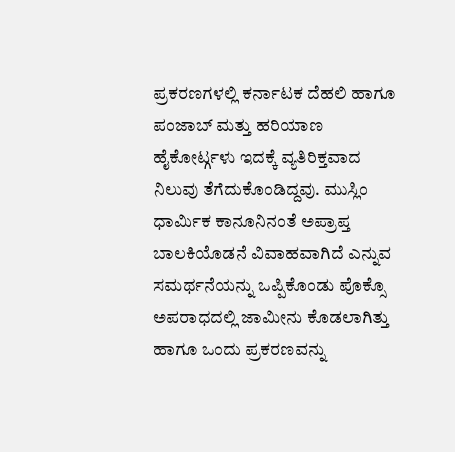ಪ್ರಕರಣಗಳಲ್ಲಿ ಕರ್ನಾಟಕ ದೆಹಲಿ ಹಾಗೂ ಪಂಜಾಬ್ ಮತ್ತು ಹರಿಯಾಣ ಹೈಕೋರ್ಟ್ಗಳು ಇದಕ್ಕೆ ವ್ಯತಿರಿಕ್ತವಾದ ನಿಲುವು ತೆಗೆದುಕೊಂಡಿದ್ದವು. ಮುಸ್ಲಿಂ ಧಾರ್ವಿುಕ ಕಾನೂನಿನಂತೆ ಅಪ್ರಾಪ್ತ ಬಾಲಕಿಯೊಡನೆ ವಿವಾಹವಾಗಿದೆ ಎನ್ನುವ ಸಮರ್ಥನೆಯನ್ನು ಒಪ್ಪಿಕೊಂಡು ಪೊಕ್ಸೊ ಅಪರಾಧದಲ್ಲಿ ಜಾಮೀನು ಕೊಡಲಾಗಿತ್ತು ಹಾಗೂ ಒಂದು ಪ್ರಕರಣವನ್ನು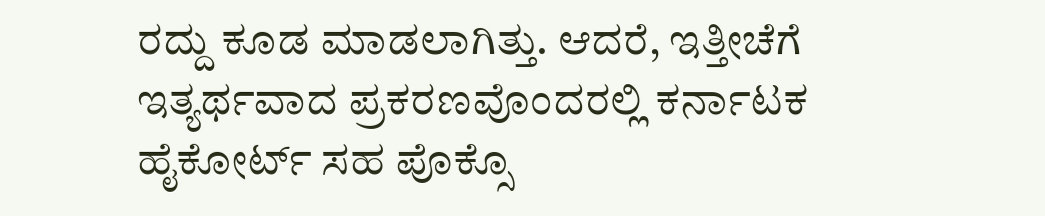ರದ್ದು ಕೂಡ ಮಾಡಲಾಗಿತ್ತು. ಆದರೆ, ಇತ್ತೀಚೆಗೆ ಇತ್ಯರ್ಥವಾದ ಪ್ರಕರಣವೊಂದರಲ್ಲಿ ಕರ್ನಾಟಕ ಹೈಕೋರ್ಟ್ ಸಹ ಪೊಕ್ಸೊ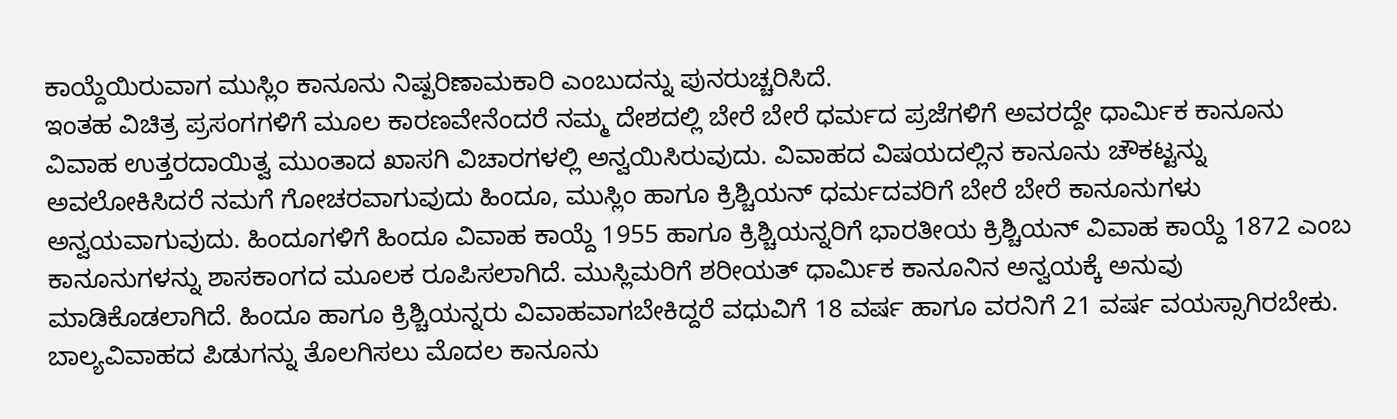ಕಾಯ್ದೆಯಿರುವಾಗ ಮುಸ್ಲಿಂ ಕಾನೂನು ನಿಷ್ಪರಿಣಾಮಕಾರಿ ಎಂಬುದನ್ನು ಪುನರುಚ್ಚರಿಸಿದೆ.
ಇಂತಹ ವಿಚಿತ್ರ ಪ್ರಸಂಗಗಳಿಗೆ ಮೂಲ ಕಾರಣವೇನೆಂದರೆ ನಮ್ಮ ದೇಶದಲ್ಲಿ ಬೇರೆ ಬೇರೆ ಧರ್ಮದ ಪ್ರಜೆಗಳಿಗೆ ಅವರದ್ದೇ ಧಾರ್ವಿುಕ ಕಾನೂನು ವಿವಾಹ ಉತ್ತರದಾಯಿತ್ವ ಮುಂತಾದ ಖಾಸಗಿ ವಿಚಾರಗಳಲ್ಲಿ ಅನ್ವಯಿಸಿರುವುದು. ವಿವಾಹದ ವಿಷಯದಲ್ಲಿನ ಕಾನೂನು ಚೌಕಟ್ಟನ್ನು ಅವಲೋಕಿಸಿದರೆ ನಮಗೆ ಗೋಚರವಾಗುವುದು ಹಿಂದೂ, ಮುಸ್ಲಿಂ ಹಾಗೂ ಕ್ರಿಶ್ಚಿಯನ್ ಧರ್ಮದವರಿಗೆ ಬೇರೆ ಬೇರೆ ಕಾನೂನುಗಳು ಅನ್ವಯವಾಗುವುದು. ಹಿಂದೂಗಳಿಗೆ ಹಿಂದೂ ವಿವಾಹ ಕಾಯ್ದೆ 1955 ಹಾಗೂ ಕ್ರಿಶ್ಚಿಯನ್ನರಿಗೆ ಭಾರತೀಯ ಕ್ರಿಶ್ಚಿಯನ್ ವಿವಾಹ ಕಾಯ್ದೆ 1872 ಎಂಬ ಕಾನೂನುಗಳನ್ನು ಶಾಸಕಾಂಗದ ಮೂಲಕ ರೂಪಿಸಲಾಗಿದೆ. ಮುಸ್ಲಿಮರಿಗೆ ಶರೀಯತ್ ಧಾರ್ವಿುಕ ಕಾನೂನಿನ ಅನ್ವಯಕ್ಕೆ ಅನುವು ಮಾಡಿಕೊಡಲಾಗಿದೆ. ಹಿಂದೂ ಹಾಗೂ ಕ್ರಿಶ್ಚಿಯನ್ನರು ವಿವಾಹವಾಗಬೇಕಿದ್ದರೆ ವಧುವಿಗೆ 18 ವರ್ಷ ಹಾಗೂ ವರನಿಗೆ 21 ವರ್ಷ ವಯಸ್ಸಾಗಿರಬೇಕು. ಬಾಲ್ಯವಿವಾಹದ ಪಿಡುಗನ್ನು ತೊಲಗಿಸಲು ಮೊದಲ ಕಾನೂನು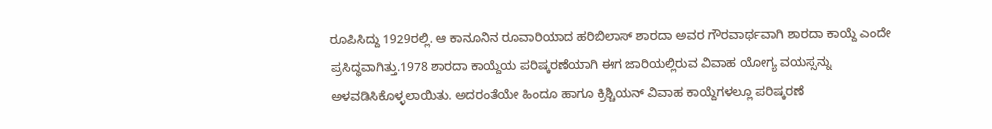ರೂಪಿಸಿದ್ದು 1929ರಲ್ಲಿ. ಆ ಕಾನೂನಿನ ರೂವಾರಿಯಾದ ಹರಿಬಿಲಾಸ್ ಶಾರದಾ ಅವರ ಗೌರವಾರ್ಥವಾಗಿ ಶಾರದಾ ಕಾಯ್ದೆ ಎಂದೇ ಪ್ರಸಿದ್ಧವಾಗಿತ್ತು.1978 ಶಾರದಾ ಕಾಯ್ದೆಯ ಪರಿಷ್ಕರಣೆಯಾಗಿ ಈಗ ಜಾರಿಯಲ್ಲಿರುವ ವಿವಾಹ ಯೋಗ್ಯ ವಯಸ್ಸನ್ನು ಅಳವಡಿಸಿಕೊಳ್ಳಲಾಯಿತು. ಅದರಂತೆಯೇ ಹಿಂದೂ ಹಾಗೂ ಕ್ರಿಶ್ಚಿಯನ್ ವಿವಾಹ ಕಾಯ್ದೆಗಳಲ್ಲೂ ಪರಿಷ್ಕರಣೆ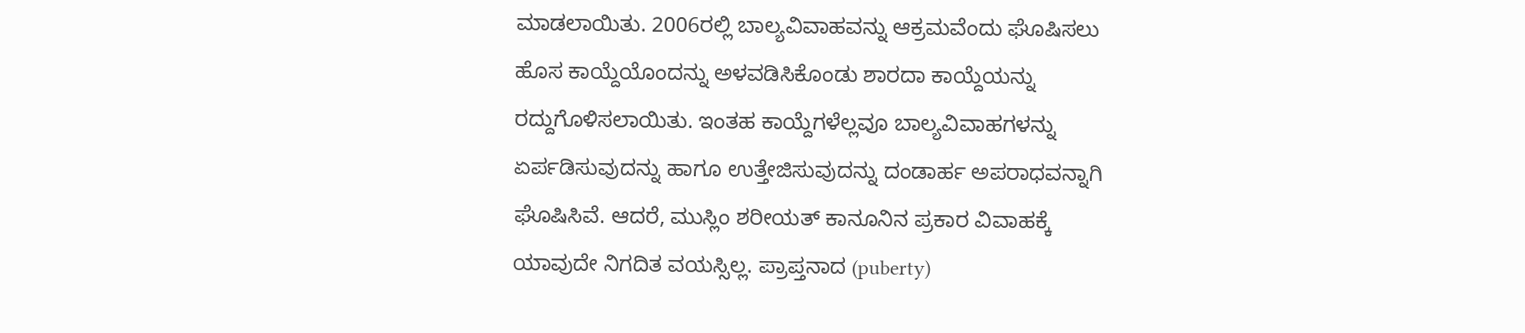ಮಾಡಲಾಯಿತು. 2006ರಲ್ಲಿ ಬಾಲ್ಯವಿವಾಹವನ್ನು ಆಕ್ರಮವೆಂದು ಘೊಷಿಸಲು ಹೊಸ ಕಾಯ್ದೆಯೊಂದನ್ನು ಅಳವಡಿಸಿಕೊಂಡು ಶಾರದಾ ಕಾಯ್ದೆಯನ್ನು ರದ್ದುಗೊಳಿಸಲಾಯಿತು. ಇಂತಹ ಕಾಯ್ದೆಗಳೆಲ್ಲವೂ ಬಾಲ್ಯವಿವಾಹಗಳನ್ನು ಏರ್ಪಡಿಸುವುದನ್ನು ಹಾಗೂ ಉತ್ತೇಜಿಸುವುದನ್ನು ದಂಡಾರ್ಹ ಅಪರಾಧವನ್ನಾಗಿ ಘೊಷಿಸಿವೆ. ಆದರೆ, ಮುಸ್ಲಿಂ ಶರೀಯತ್ ಕಾನೂನಿನ ಪ್ರಕಾರ ವಿವಾಹಕ್ಕೆ ಯಾವುದೇ ನಿಗದಿತ ವಯಸ್ಸಿಲ್ಲ. ಪ್ರಾಪ್ತನಾದ (puberty)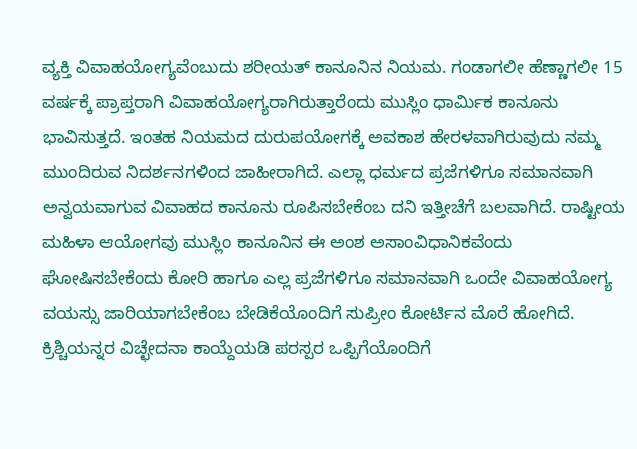ವ್ಯಕ್ತಿ ವಿವಾಹಯೋಗ್ಯವೆಂಬುದು ಶರೀಯತ್ ಕಾನೂನಿನ ನಿಯಮ. ಗಂಡಾಗಲೀ ಹೆಣ್ಣಾಗಲೀ 15 ವರ್ಷಕ್ಕೆ ಪ್ರಾಪ್ತರಾಗಿ ವಿವಾಹಯೋಗ್ಯರಾಗಿರುತ್ತಾರೆಂದು ಮುಸ್ಲಿಂ ಧಾರ್ವಿುಕ ಕಾನೂನು ಭಾವಿಸುತ್ತದೆ. ಇಂತಹ ನಿಯಮದ ದುರುಪಯೋಗಕ್ಕೆ ಅವಕಾಶ ಹೇರಳವಾಗಿರುವುದು ನಮ್ಮ ಮುಂದಿರುವ ನಿದರ್ಶನಗಳಿಂದ ಜಾಹೀರಾಗಿದೆ. ಎಲ್ಲಾ ಧರ್ಮದ ಪ್ರಜೆಗಳಿಗೂ ಸಮಾನವಾಗಿ ಅನ್ವಯವಾಗುವ ವಿವಾಹದ ಕಾನೂನು ರೂಪಿಸಬೇಕೆಂಬ ದನಿ ಇತ್ತೀಚೆಗೆ ಬಲವಾಗಿದೆ. ರಾಷ್ಟೀಯ ಮಹಿಳಾ ಆಯೋಗವು ಮುಸ್ಲಿಂ ಕಾನೂನಿನ ಈ ಅಂಶ ಅಸಾಂವಿಧಾನಿಕವೆಂದು ಘೋಷಿಸಬೇಕೆಂದು ಕೋರಿ ಹಾಗೂ ಎಲ್ಲ ಪ್ರಜೆಗಳಿಗೂ ಸಮಾನವಾಗಿ ಒಂದೇ ವಿವಾಹಯೋಗ್ಯ ವಯಸ್ಸು ಜಾರಿಯಾಗಬೇಕೆಂಬ ಬೇಡಿಕೆಯೊಂದಿಗೆ ಸುಪ್ರೀಂ ಕೋರ್ಟಿನ ಮೊರೆ ಹೋಗಿದೆ. ಕ್ರಿಶ್ಚಿಯನ್ನರ ವಿಚ್ಛೇದನಾ ಕಾಯ್ದೆಯಡಿ ಪರಸ್ಪರ ಒಪ್ಪಿಗೆಯೊಂದಿಗೆ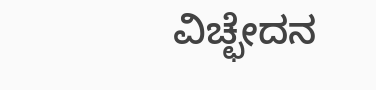ವಿಚ್ಛೇದನ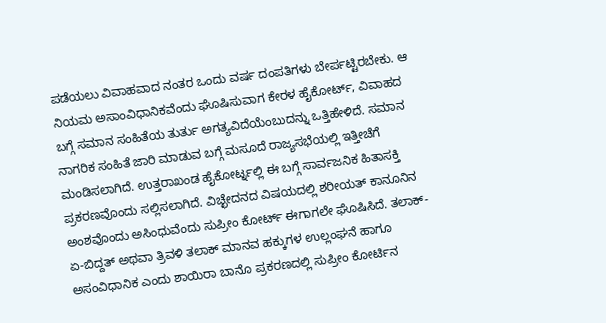ಪಡೆಯಲು ವಿವಾಹವಾದ ನಂತರ ಒಂದು ವರ್ಷ ದಂಪತಿಗಳು ಬೇರ್ಪಟ್ಟಿರಬೇಕು. ಆ ನಿಯಮ ಅಸಾಂವಿಧಾನಿಕವೆಂದು ಘೊಷಿಸುವಾಗ ಕೇರಳ ಹೈಕೋರ್ಟ್, ವಿವಾಹದ ಬಗ್ಗೆ ಸಮಾನ ಸಂಹಿತೆಯ ತುರ್ತು ಅಗತ್ಯವಿದೆಯೆಂಬುದನ್ನು ಒತ್ತಿಹೇಳಿದೆ. ಸಮಾನ ನಾಗರಿಕ ಸಂಹಿತೆ ಜಾರಿ ಮಾಡುವ ಬಗ್ಗೆ ಮಸೂದೆ ರಾಜ್ಯಸಭೆಯಲ್ಲಿ ಇತ್ತೀಚೆಗೆ ಮಂಡಿಸಲಾಗಿದೆ. ಉತ್ತರಾಖಂಡ ಹೈಕೋರ್ಟ್ನಲ್ಲಿ ಈ ಬಗ್ಗೆ ಸಾರ್ವಜನಿಕ ಹಿತಾಸಕ್ತಿ ಪ್ರಕರಣವೊಂದು ಸಲ್ಲಿಸಲಾಗಿದೆ. ವಿಚ್ಛೇದನದ ವಿಷಯದಲ್ಲಿ ಶರೀಯತ್ ಕಾನೂನಿನ ಅಂಶವೊಂದು ಅಸಿಂಧುವೆಂದು ಸುಪ್ರೀಂ ಕೋರ್ಟ್ ಈಗಾಗಲೇ ಘೊಷಿಸಿದೆ. ತಲಾಕ್-ಏ-ಬಿದ್ದತ್ ಅಥವಾ ತ್ರಿವಳಿ ತಲಾಕ್ ಮಾನವ ಹಕ್ಕುಗಳ ಉಲ್ಲಂಘನೆ ಹಾಗೂ ಅಸಂವಿಧಾನಿಕ ಎಂದು ಶಾಯಿರಾ ಬಾನೊ ಪ್ರಕರಣದಲ್ಲಿ ಸುಪ್ರೀಂ ಕೋರ್ಟಿನ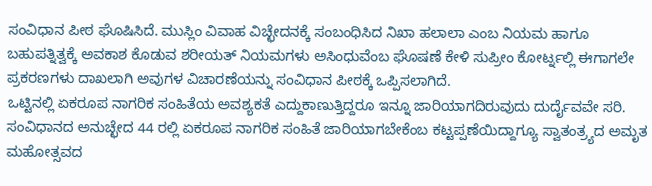ಸಂವಿಧಾನ ಪೀಠ ಘೊಷಿಸಿದೆ. ಮುಸ್ಲಿಂ ವಿವಾಹ ವಿಚ್ಛೇದನಕ್ಕೆ ಸಂಬಂಧಿಸಿದ ನಿಖಾ ಹಲಾಲಾ ಎಂಬ ನಿಯಮ ಹಾಗೂ ಬಹುಪತ್ನಿತ್ವಕ್ಕೆ ಅವಕಾಶ ಕೊಡುವ ಶರೀಯತ್ ನಿಯಮಗಳು ಅಸಿಂಧುವೆಂಬ ಘೊಷಣೆ ಕೇಳಿ ಸುಪ್ರೀಂ ಕೋರ್ಟ್ನಲ್ಲಿ ಈಗಾಗಲೇ ಪ್ರಕರಣಗಳು ದಾಖಲಾಗಿ ಅವುಗಳ ವಿಚಾರಣೆಯನ್ನು ಸಂವಿಧಾನ ಪೀಠಕ್ಕೆ ಒಪ್ಪಿಸಲಾಗಿದೆ.
ಒಟ್ಟಿನಲ್ಲಿ ಏಕರೂಪ ನಾಗರಿಕ ಸಂಹಿತೆಯ ಅವಶ್ಯಕತೆ ಎದ್ದುಕಾಣುತ್ತಿದ್ದರೂ ಇನ್ನೂ ಜಾರಿಯಾಗದಿರುವುದು ದುರ್ದೈವವೇ ಸರಿ. ಸಂವಿಧಾನದ ಅನುಚ್ಛೇದ 44 ರಲ್ಲಿ ಏಕರೂಪ ನಾಗರಿಕ ಸಂಹಿತೆ ಜಾರಿಯಾಗಬೇಕೆಂಬ ಕಟ್ಟಪ್ಪಣೆಯಿದ್ದಾಗ್ಯೂ ಸ್ವಾತಂತ್ರ್ಯದ ಅಮೃತ ಮಹೋತ್ಸವದ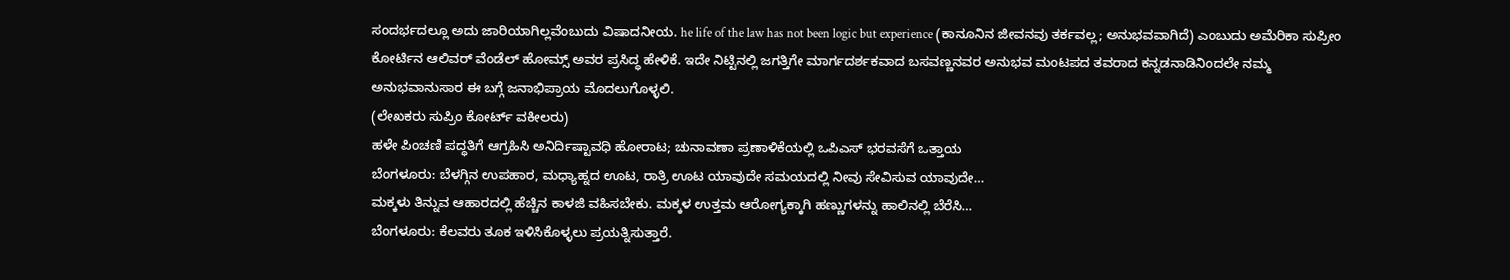ಸಂದರ್ಭದಲ್ಲೂ ಅದು ಜಾರಿಯಾಗಿಲ್ಲವೆಂಬುದು ವಿಷಾದನೀಯ. he life of the law has not been logic but experience (ಕಾನೂನಿನ ಜೀವನವು ತರ್ಕವಲ್ಲ; ಅನುಭವವಾಗಿದೆ) ಎಂಬುದು ಅಮೆರಿಕಾ ಸುಪ್ರೀಂ ಕೋರ್ಟಿನ ಆಲಿವರ್ ವೆಂಡೆಲ್ ಹೋಮ್ಸ್ ಅವರ ಪ್ರಸಿದ್ಧ ಹೇಳಿಕೆ. ಇದೇ ನಿಟ್ಟಿನಲ್ಲಿ ಜಗತ್ತಿಗೇ ಮಾರ್ಗದರ್ಶಕವಾದ ಬಸವಣ್ಣನವರ ಅನುಭವ ಮಂಟಪದ ತವರಾದ ಕನ್ನಡನಾಡಿನಿಂದಲೇ ನಮ್ಮ ಅನುಭವಾನುಸಾರ ಈ ಬಗ್ಗೆ ಜನಾಭಿಪ್ರಾಯ ಮೊದಲುಗೊಳ್ಳಲಿ.
(ಲೇಖಕರು ಸುಪ್ರಿಂ ಕೋರ್ಟ್ ವಕೀಲರು)
ಹಳೇ ಪಿಂಚಣಿ ಪದ್ಧತಿಗೆ ಆಗ್ರಹಿಸಿ ಅನಿರ್ದಿಷ್ಟಾವಧಿ ಹೋರಾಟ; ಚುನಾವಣಾ ಪ್ರಣಾಳಿಕೆಯಲ್ಲಿ ಒಪಿಎಸ್ ಭರವಸೆಗೆ ಒತ್ತಾಯ
ಬೆಂಗಳೂರು: ಬೆಳಗ್ಗಿನ ಉಪಹಾರ, ಮಧ್ಯಾಹ್ನದ ಊಟ, ರಾತ್ರಿ ಊಟ ಯಾವುದೇ ಸಮಯದಲ್ಲಿ ನೀವು ಸೇವಿಸುವ ಯಾವುದೇ…
ಮಕ್ಕಳು ತಿನ್ನುವ ಆಹಾರದಲ್ಲಿ ಹೆಚ್ಚಿನ ಕಾಳಜಿ ವಹಿಸಬೇಕು. ಮಕ್ಕಳ ಉತ್ತಮ ಆರೋಗ್ಯಕ್ಕಾಗಿ ಹಣ್ಣುಗಳನ್ನು ಹಾಲಿನಲ್ಲಿ ಬೆರೆಸಿ…
ಬೆಂಗಳೂರು: ಕೆಲವರು ತೂಕ ಇಳಿಸಿಕೊಳ್ಳಲು ಪ್ರಯತ್ನಿಸುತ್ತಾರೆ.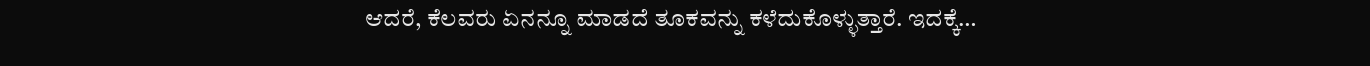ಆದರೆ, ಕೆಲವರು ಏನನ್ನೂ ಮಾಡದೆ ತೂಕವನ್ನು ಕಳೆದುಕೊಳ್ಳುತ್ತಾರೆ. ಇದಕ್ಕೆ…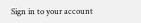Sign in to your account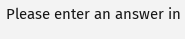Please enter an answer in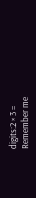digits:2 × 3 =
Remember me